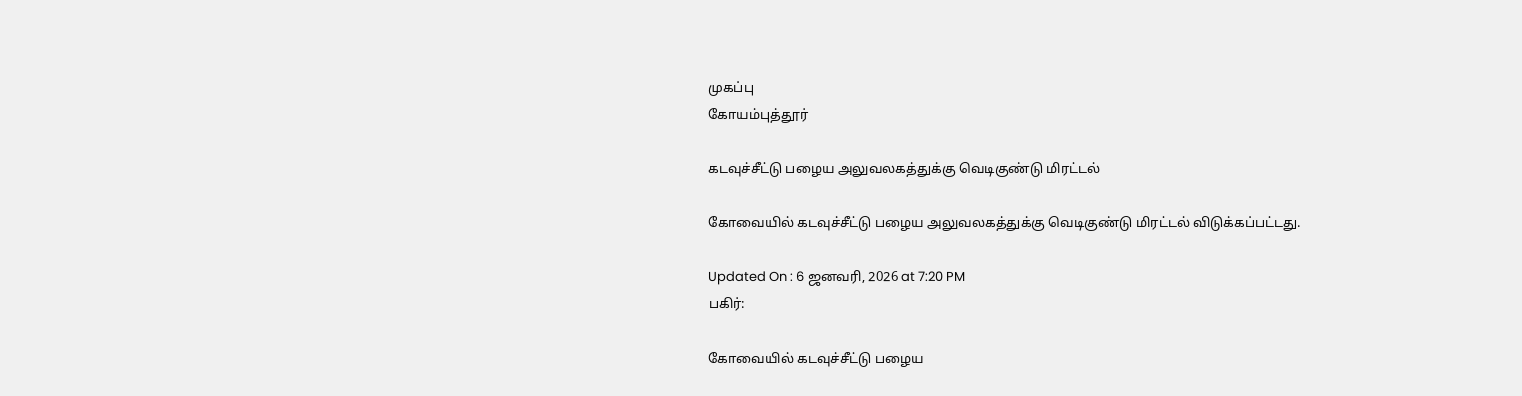முகப்பு
கோயம்புத்தூர்

கடவுச்சீட்டு பழைய அலுவலகத்துக்கு வெடிகுண்டு மிரட்டல்

கோவையில் கடவுச்சீட்டு பழைய அலுவலகத்துக்கு வெடிகுண்டு மிரட்டல் விடுக்கப்பட்டது.

Updated On : 6 ஜனவரி, 2026 at 7:20 PM
பகிர்:

கோவையில் கடவுச்சீட்டு பழைய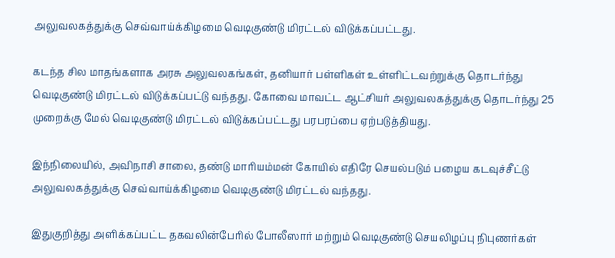அலுவலகத்துக்கு செவ்வாய்க்கிழமை வெடிகுண்டு மிரட்டல் விடுக்கப்பட்டது.

கடந்த சில மாதங்களாக அரசு அலுவலகங்கள், தனியார் பள்ளிகள் உள்ளிட்டவற்றுக்கு தொடர்ந்து வெடிகுண்டு மிரட்டல் விடுக்கப்பட்டு வந்தது. கோவை மாவட்ட ஆட்சியர் அலுவலகத்துக்கு தொடர்ந்து 25 முறைக்கு மேல் வெடிகுண்டு மிரட்டல் விடுக்கப்பட்டது பரபரப்பை ஏற்படுத்தியது.

இந்நிலையில், அவிநாசி சாலை, தண்டு மாரியம்மன் கோயில் எதிரே செயல்படும் பழைய கடவுச்சீட்டு அலுவலகத்துக்கு செவ்வாய்க்கிழமை வெடிகுண்டு மிரட்டல் வந்தது.

இதுகுறித்து அளிக்கப்பட்ட தகவலின்பேரில் போலீஸார் மற்றும் வெடிகுண்டு செயலிழப்பு நிபுணர்கள்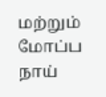மற்றும் மோப்ப நாய்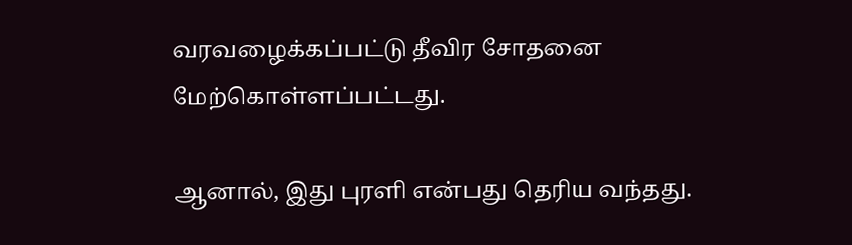வரவழைக்கப்பட்டு தீவிர சோதனை மேற்கொள்ளப்பட்டது.

ஆனால், இது புரளி என்பது தெரிய வந்தது.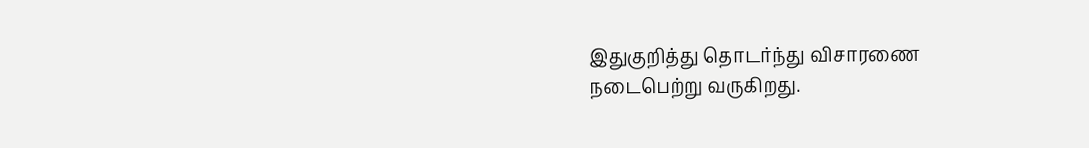இதுகுறித்து தொடர்ந்து விசாரணை நடைபெற்று வருகிறது.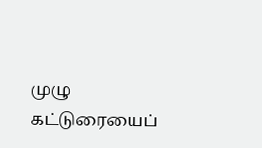முழு கட்டுரையைப்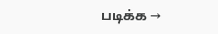படிக்க →